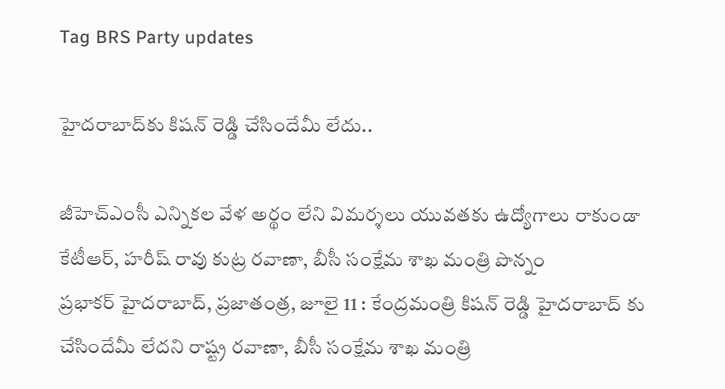Tag BRS Party updates

హైదరాబాద్‌కు కిషన్‌ ‌రెడ్డి చేసిందేమీ లేదు..

జీహెచ్‌ఎం‌సీ ఎన్నికల వేళ అర్థం లేని విమర్శలు యువతకు ఉద్యోగాలు రాకుండా కేటీఆర్‌, హరీష్‌ ‌రావు కుట్ర రవాణా, బీసీ సంక్షేమ శాఖ మంత్రి పొన్నం ప్రభాకర్‌ ‌హైదరాబాద్‌, ప్రజాతంత్ర, జూలై 11 : కేంద్రమంత్రి కిషన్‌ ‌రెడ్డి హైదరాబాద్‌ ‌కు చేసిందేమీ లేదని రాష్ట్ర రవాణా, బీసీ సంక్షేమ శాఖ మంత్రి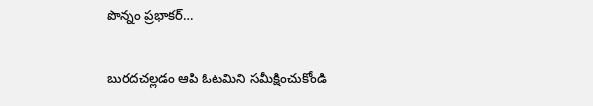పొన్నం ప్రభాకర్‌…

బురదచల్లడం ఆపి ఓటమిని సమీక్షించుకోండి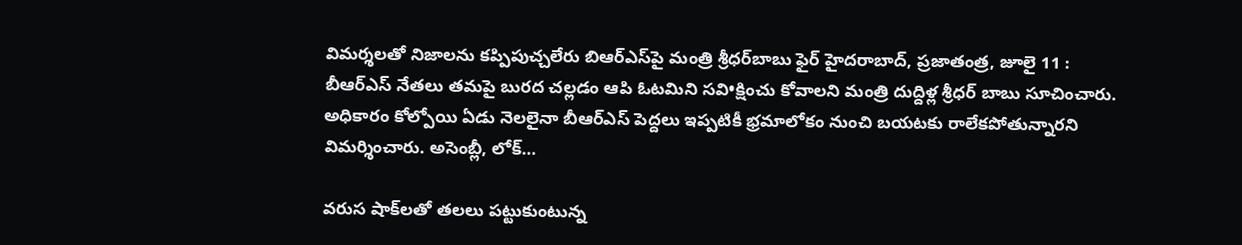విమర్శలతో నిజాలను కప్పిపుచ్చలేరు బిఆర్‌ఎస్‌పై మంత్రి శ్రీధర్‌బాబు ఫైర్‌ ‌హైదరాబాద్‌, ప్రజాతంత్ర, జూలై 11 : బీఆర్‌ఎస్‌ ‌నేతలు తమపై బురద చల్లడం ఆపి ఓటమిని సవి•క్షించు కోవాలని మంత్రి దుద్దిళ్ల శ్రీధర్‌ ‌బాబు సూచించారు. అధికారం కోల్పోయి ఏడు నెలలైనా బీఆర్‌ఎస్‌ ‌పెద్దలు ఇప్పటికీ భ్రమాలోకం నుంచి బయటకు రాలేకపోతున్నారని విమర్శించారు. అసెంబ్లీ, లోక్‌…

వరుస షాక్‌లతో తలలు పట్టుకుంటున్న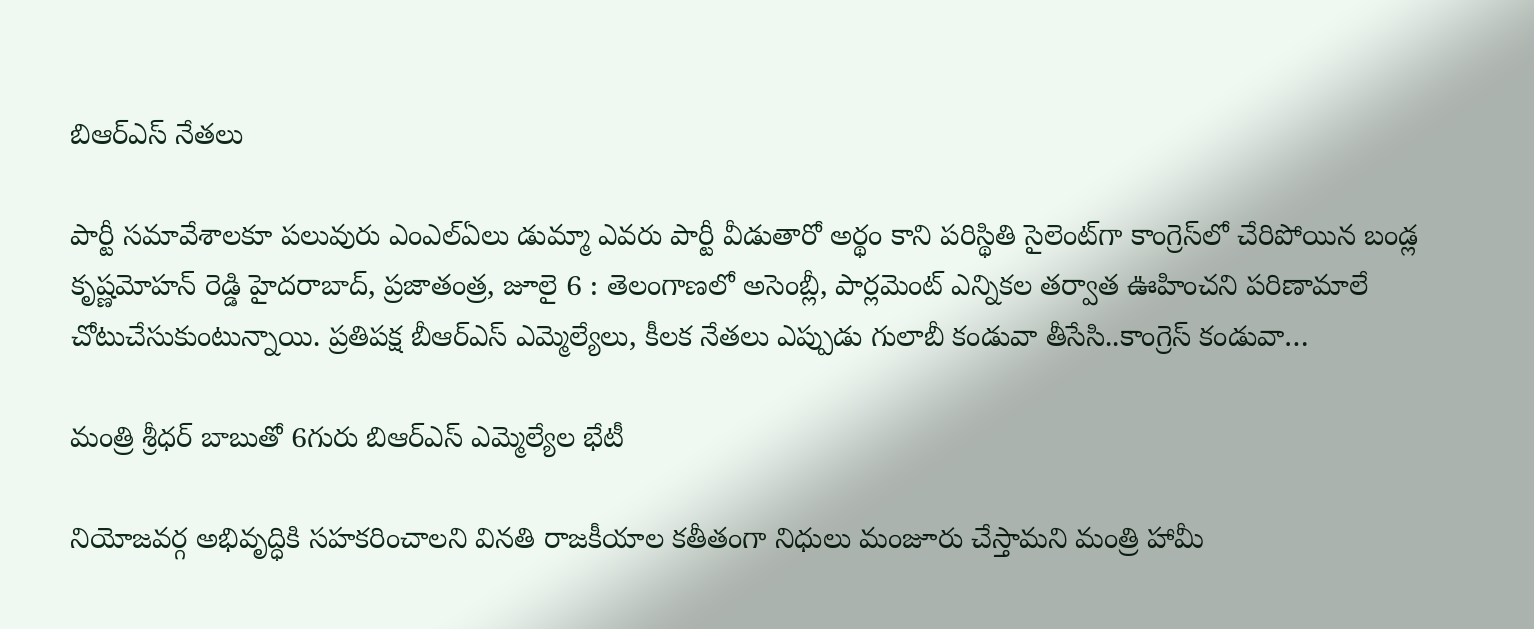బిఆర్‌ఎస్‌ ‌నేతలు

పార్టీ సమావేశాలకూ పలువురు ఎంఎల్‌ఏలు డుమ్మా ఎవరు పార్టీ వీడుతారో అర్థం కాని పరిస్థితి సైలెంట్‌గా కాంగ్రెస్‌లో చేరిపోయిన బండ్ల కృష్ణమోహన్‌ ‌రెడ్డి హైదరాబాద్‌, ప్రజాతంత్ర, జూలై 6 : తెలంగాణలో అసెంబ్లీ, పార్లమెంట్‌ ఎన్నికల తర్వాత ఊహించని పరిణామాలే చోటుచేసుకుంటున్నాయి. ప్రతిపక్ష బీఆర్‌ఎస్‌ ఎమ్మెల్యేలు, కీలక నేతలు ఎప్పుడు గులాబీ కండువా తీసేసి..కాంగ్రెస్‌ ‌కండువా…

మంత్రి శ్రీధర్‌ ‌బాబుతో 6గురు బిఆర్‌ఎస్‌ ఎమ్మెల్యేల భేటీ

నియోజవర్గ అభివృద్ధికి సహకరించాలని వినతి రాజకీయాల కతీతంగా నిధులు మంజూరు చేస్తామని మంత్రి హామీ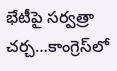భేటీపై సర్వత్రా చర్చ…కాంగ్రెస్‌లో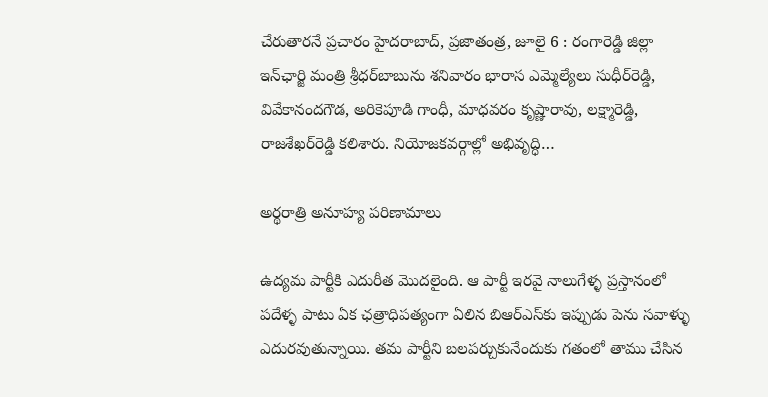చేరుతారనే ప్రచారం హైదరాబాద్‌, ప్రజాతంత్ర, జూలై 6 : రంగారెడ్డి జిల్లా ఇన్‌ఛార్జి మంత్రి శ్రీధర్‌బాబును శనివారం భారాస ఎమ్మెల్యేలు సుధీర్‌రెడ్డి, వివేకానందగౌడ, అరికెపూడి గాంధీ, మాధవరం కృష్ణారావు, లక్ష్మారెడ్డి, రాజశేఖర్‌రెడ్డి కలిశారు. నియోజకవర్గాల్లో అభివృద్ధి…

అర్థరాత్రి అనూహ్య పరిణామాలు

ఉద్యమ పార్టీకి ఎదురీత మొదలైంది. ఆ పార్టీ ఇరవై నాలుగేళ్ళ ప్రస్తానంలో పదేళ్ళ పాటు ఏక ఛత్రాధిపత్యంగా ఏలిన బిఆర్ఎస్‌కు ఇప్పుడు పెను సవాళ్ళు ఎదురవుతున్నాయి. తమ పార్టీని బలపర్చుకునేందుకు గతంలో తాము చేసిన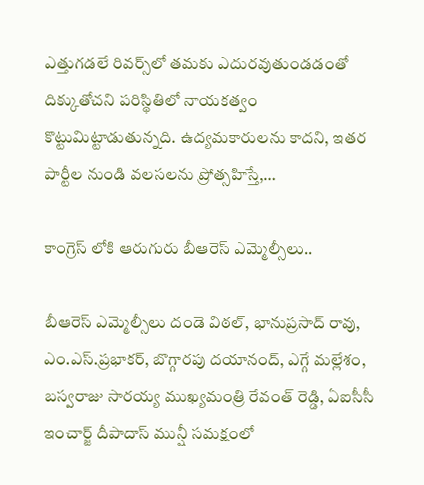ఎత్తుగడలే రివర్స్‌లో తమకు ఎదురవుతుండడంతో దిక్కుతోచని పరిస్థితిలో నాయకత్వం కొట్టుమిట్టాడుతున్నది. ఉద్యమకారులను కాదని, ఇతర పార్టీల నుండి వలసలను ప్రోత్సహిస్తే,…

కాంగ్రెస్ లోకి ఆరుగురు బీఆరెస్ ఎమ్మెల్సీలు..

బీఆరెస్ ఎమ్మెల్సీలు దండె విఠల్, భానుప్రసాద్ రావు, ఎం.ఎస్.ప్రభాకర్, బొగ్గారపు దయానంద్, ఎగ్గే మల్లేశం, బస్వరాజు సారయ్య ముఖ్యమంత్రి రేవంత్ రెడ్డి, ఏఐసీసీ ఇంచార్జ్ దీపాదాస్ మున్షీ సమక్షంలో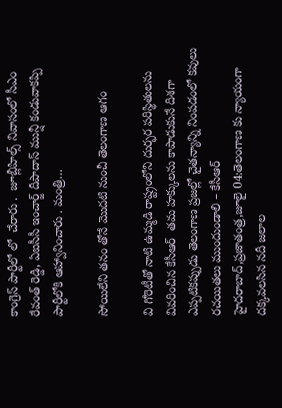కాంగ్రెస్ పార్టీలో లో  చేరారు .  జూబ్లీహిల్స్ నివాసంలో సీఎం రేవంత్ రెడ్డి, ఏఐసీసీ ఇంచార్జ్ దీపాదాస్ మున్షీ కండువాకప్పి పార్టీలోకి ఆహ్వానించారు . మంత్రి…

సోయిలేని తనం తోనే మొదటి నుంచీ తెలంగాణ ఆగం

వి గోరెటీతో నాటి ఉమ్మడి రాష్ట్రంలోని దుర్భర పరిస్థితులను వివరించిన కేసీఆర్  తమ హక్కులను కాపాడుకునే దిశగా  ఎప్పటికప్పుడు తెలంగాణ ప్రజల్లో చైతన్యాన్ని నింపడంలో కవులు రచయితలు ముందుండాలి – కేసీఆర్ హైదరాబాద్,ప్రజాతంత్ర,జూలై 04:తెలంగాణ కు న్యాయంగా దక్కవలసిన నదీ జలాల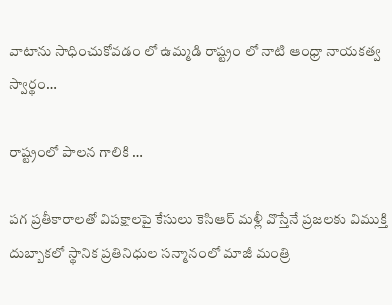వాటాను సాధించుకోవడం లో ఉమ్మడి రాష్ట్రం లో నాటి ఆంధ్రా నాయకత్వ స్వార్థం…

రాష్ట్రంలో పాలన గాలికి …

పగ ప్రతీకారాలతో విపక్షాలపై కేసులు కెసిఆర్‌ ‌మళ్లీ వొస్తేనే ప్రజలకు విముక్తి దుబ్బాకలో స్థానిక ప్రతినిధుల సన్మానంలో మాజీ మంత్రి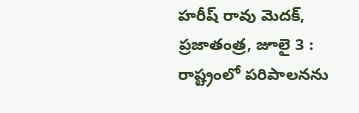హరీష్‌ ‌రావు మెదక్‌, ప్రజాతంత్ర, జూలై 3 : రాష్ట్రంలో పరిపాలనను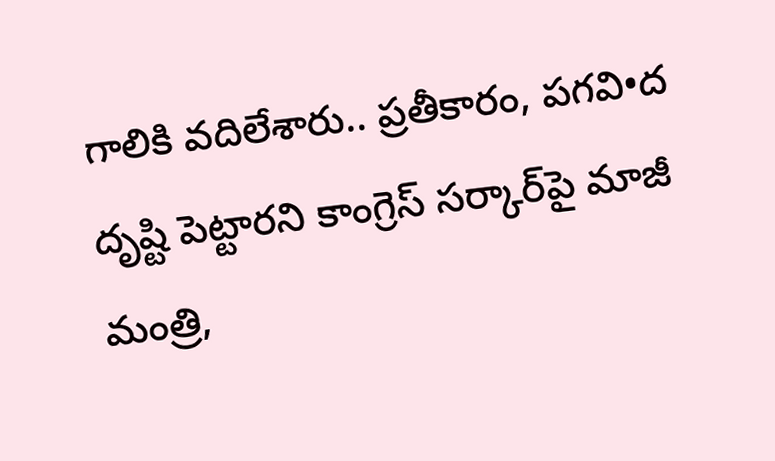గాలికి వదిలేశారు.. ప్రతీకారం, పగవి•ద దృష్టి పెట్టారని కాంగ్రెస్‌ ‌సర్కార్‌పై మాజీ మంత్రి,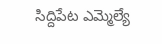సిద్దిపేట ఎమ్మెల్యే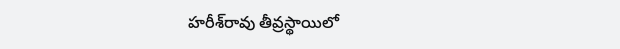హరీశ్‌రావు తీవ్రస్థాయిలో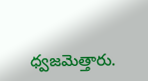ధ్వజమెత్తారు.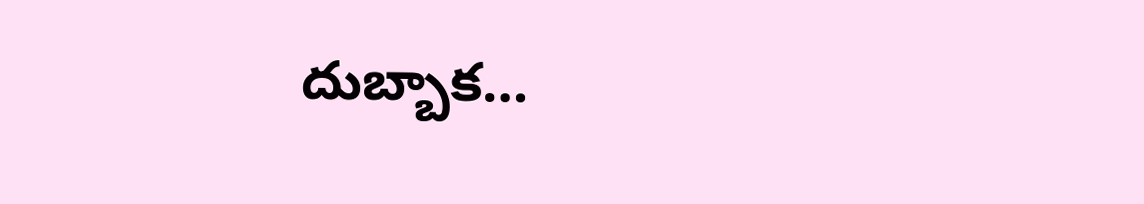దుబ్బాక…